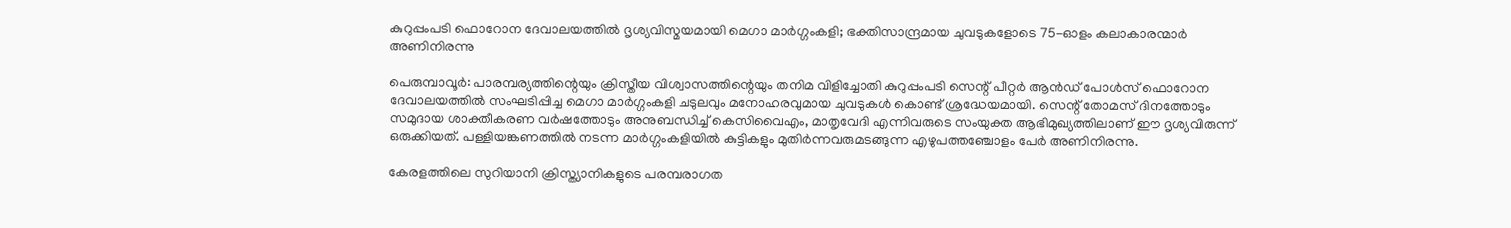കുറുപ്പംപടി ഫൊറോന ദേവാലയത്തിൽ ദൃശ്യവിസ്മയമായി മെഗാ മാർഗ്ഗംകളി; ഭക്തിസാന്ദ്രമായ ചുവടുകളോടെ 75-ഓളം കലാകാരന്മാർ അണിനിരന്നു

പെരുമ്പാവൂർ: പാരമ്പര്യത്തിന്റെയും ക്രിസ്തീയ വിശ്വാസത്തിന്റെയും തനിമ വിളിച്ചോതി കുറുപ്പംപടി സെന്റ് പീറ്റർ ആൻഡ് പോൾസ് ഫൊറോന ദേവാലയത്തിൽ സംഘടിപ്പിച്ച മെഗാ മാർഗ്ഗംകളി ചടുലവും മനോഹരവുമായ ചുവടുകൾ കൊണ്ട് ശ്രദ്ധേയമായി. സെന്റ് തോമസ് ദിനത്തോടും സമുദായ ശാക്തീകരണ വർഷത്തോടും അനുബന്ധിച്ച് കെസിവൈഎം, മാതൃവേദി എന്നിവരുടെ സംയുക്ത ആഭിമുഖ്യത്തിലാണ് ഈ ദൃശ്യവിരുന്ന് ഒരുക്കിയത്. പള്ളിയങ്കണത്തിൽ നടന്ന മാർഗ്ഗംകളിയിൽ കുട്ടികളും മുതിർന്നവരുമടങ്ങുന്ന എഴുപത്തഞ്ചോളം പേർ അണിനിരന്നു.

കേരളത്തിലെ സുറിയാനി ക്രിസ്ത്യാനികളുടെ പരമ്പരാഗത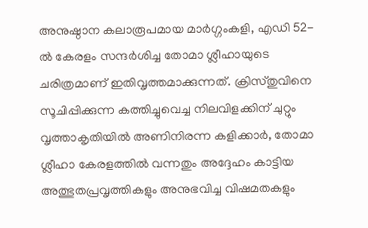അനുഷ്ഠാന കലാരൂപമായ മാർഗ്ഗംകളി, എഡി 52-ൽ കേരളം സന്ദർശിച്ച തോമാ ശ്ലീഹായുടെ ചരിത്രമാണ് ഇതിവൃത്തമാക്കുന്നത്. ക്രിസ്തുവിനെ സൂചിപ്പിക്കുന്ന കത്തിച്ചുവെച്ച നിലവിളക്കിന് ചുറ്റും വൃത്താകൃതിയിൽ അണിനിരന്ന കളിക്കാർ, തോമാ ശ്ലീഹാ കേരളത്തിൽ വന്നതും അദ്ദേഹം കാട്ടിയ അത്ഭുതപ്രവൃത്തികളും അനുഭവിച്ച വിഷമതകളും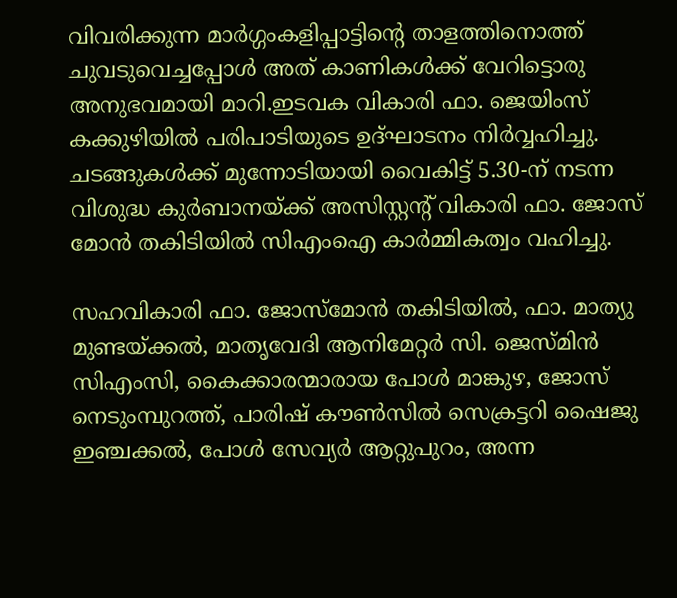വിവരിക്കുന്ന മാർഗ്ഗംകളിപ്പാട്ടിന്റെ താളത്തിനൊത്ത് ചുവടുവെച്ചപ്പോൾ അത് കാണികൾക്ക് വേറിട്ടൊരു അനുഭവമായി മാറി.ഇടവക വികാരി ഫാ. ജെയിംസ് കക്കുഴിയിൽ പരിപാടിയുടെ ഉദ്ഘാടനം നിർവ്വഹിച്ചു. ചടങ്ങുകൾക്ക് മുന്നോടിയായി വൈകിട്ട് 5.30-ന് നടന്ന വിശുദ്ധ കുർബാനയ്ക്ക് അസിസ്റ്റന്റ് വികാരി ഫാ. ജോസ് മോൻ തകിടിയിൽ സിഎംഐ കാർമ്മികത്വം വഹിച്ചു.

സഹവികാരി ഫാ. ജോസ്മോൻ തകിടിയിൽ, ഫാ. മാത്യു മുണ്ടയ്ക്കൽ, മാതൃവേദി ആനിമേറ്റർ സി. ജെസ്മിൻ സിഎംസി, കൈക്കാരന്മാരായ പോൾ മാങ്കുഴ, ജോസ് നെടുംമ്പുറത്ത്, പാരിഷ് കൗൺസിൽ സെക്രട്ടറി ഷൈജു ഇഞ്ചക്കൽ, പോൾ സേവ്യർ ആറ്റുപുറം, അന്ന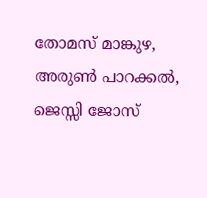തോമസ് മാങ്കുഴ, അരുൺ പാറക്കൽ, ജെസ്സി ജോസ്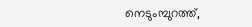നെടുംമ്പുറത്ത്,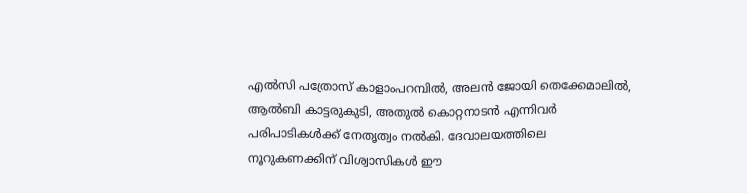എൽസി പത്രോസ് കാളാംപറമ്പിൽ, അലൻ ജോയി തെക്കേമാലിൽ, ആൽബി കാട്ടരുകുടി, അതുൽ കൊറ്റനാടൻ എന്നിവർ പരിപാടികൾക്ക് നേതൃത്വം നൽകി. ദേവാലയത്തിലെ നൂറുകണക്കിന് വിശ്വാസികൾ ഈ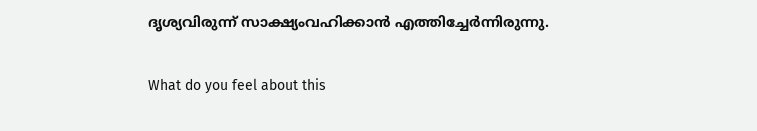ദൃശ്യവിരുന്ന് സാക്ഷ്യംവഹിക്കാൻ എത്തിച്ചേർന്നിരുന്നു.

What do you feel about this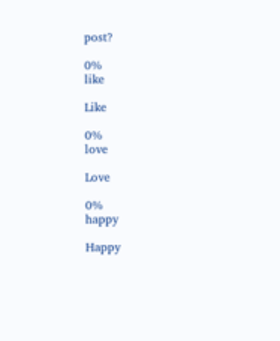post?

0%
like

Like

0%
love

Love

0%
happy

Happy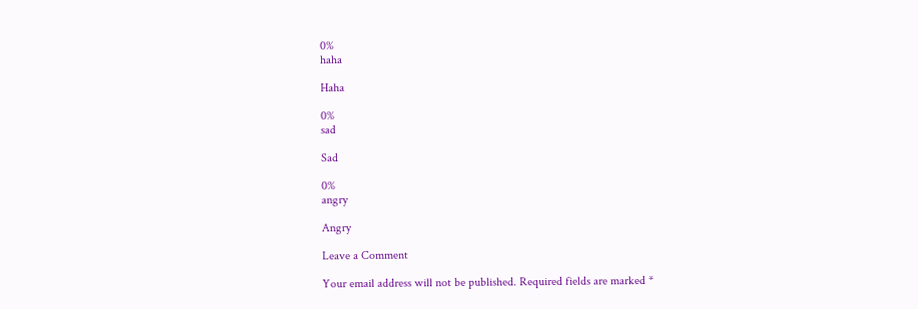0%
haha

Haha

0%
sad

Sad

0%
angry

Angry

Leave a Comment

Your email address will not be published. Required fields are marked *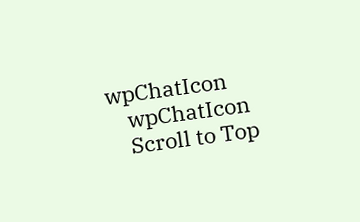wpChatIcon
    wpChatIcon
    Scroll to Top